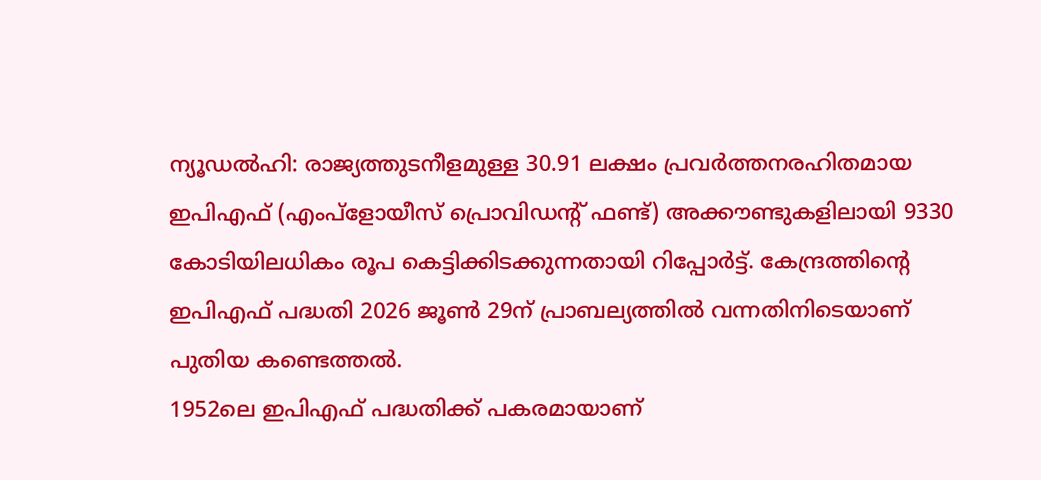ന്യൂഡൽഹി: രാജ്യത്തുടനീളമുള്ള 30.91 ലക്ഷം പ്രവർത്തനരഹിതമായ ഇപിഎഫ് (എംപ്ളോയീസ് പ്രൊവിഡന്റ് ഫണ്ട്) അക്കൗണ്ടുകളിലായി 9330 കോടിയിലധികം രൂപ കെട്ടിക്കിടക്കുന്നതായി റിപ്പോർട്ട്. കേന്ദ്രത്തിന്റെ ഇപിഎഫ് പദ്ധതി 2026 ജൂൺ 29ന് പ്രാബല്യത്തിൽ വന്നതിനിടെയാണ് പുതിയ കണ്ടെത്തൽ.
1952ലെ ഇപിഎഫ് പദ്ധതിക്ക് പകരമായാണ്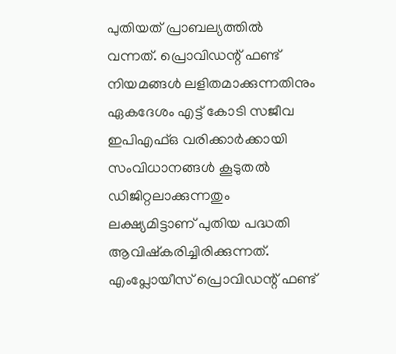പുതിയത് പ്രാബല്യത്തിൽ വന്നത്. പ്രൊവിഡന്റ് ഫണ്ട് നിയമങ്ങൾ ലളിതമാക്കുന്നതിനും ഏകദേശം എട്ട് കോടി സജീവ ഇപിഎഫ്ഒ വരിക്കാർക്കായി സംവിധാനങ്ങൾ കൂടുതൽ ഡിജിറ്റലാക്കുന്നതും ലക്ഷ്യമിട്ടാണ് പുതിയ പദ്ധതി ആവിഷ്കരിച്ചിരിക്കുന്നത്.
എംപ്ലോയീസ് പ്രൊവിഡന്റ് ഫണ്ട്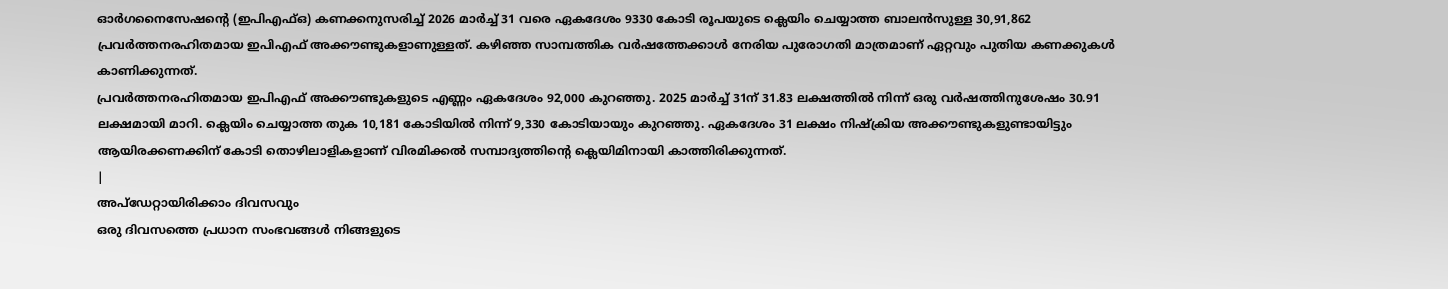ഓർഗനൈസേഷന്റെ (ഇപിഎഫ്ഒ) കണക്കനുസരിച്ച് 2026 മാർച്ച് 31 വരെ ഏകദേശം 9330 കോടി രൂപയുടെ ക്ലെയിം ചെയ്യാത്ത ബാലൻസുള്ള 30,91,862 പ്രവർത്തനരഹിതമായ ഇപിഎഫ് അക്കൗണ്ടുകളാണുള്ളത്. കഴിഞ്ഞ സാമ്പത്തിക വർഷത്തേക്കാൾ നേരിയ പുരോഗതി മാത്രമാണ് ഏറ്റവും പുതിയ കണക്കുകൾ കാണിക്കുന്നത്.
പ്രവർത്തനരഹിതമായ ഇപിഎഫ് അക്കൗണ്ടുകളുടെ എണ്ണം ഏകദേശം 92,000 കുറഞ്ഞു. 2025 മാർച്ച് 31ന് 31.83 ലക്ഷത്തിൽ നിന്ന് ഒരു വർഷത്തിനുശേഷം 30.91 ലക്ഷമായി മാറി. ക്ലെയിം ചെയ്യാത്ത തുക 10,181 കോടിയിൽ നിന്ന് 9,330 കോടിയായും കുറഞ്ഞു. ഏകദേശം 31 ലക്ഷം നിഷ്ക്രിയ അക്കൗണ്ടുകളുണ്ടായിട്ടും ആയിരക്കണക്കിന് കോടി തൊഴിലാളികളാണ് വിരമിക്കൽ സമ്പാദ്യത്തിന്റെ ക്ലെയിമിനായി കാത്തിരിക്കുന്നത്.
|
അപ്ഡേറ്റായിരിക്കാം ദിവസവും
ഒരു ദിവസത്തെ പ്രധാന സംഭവങ്ങൾ നിങ്ങളുടെ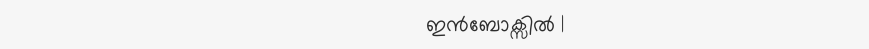ഇൻബോക്സിൽ |